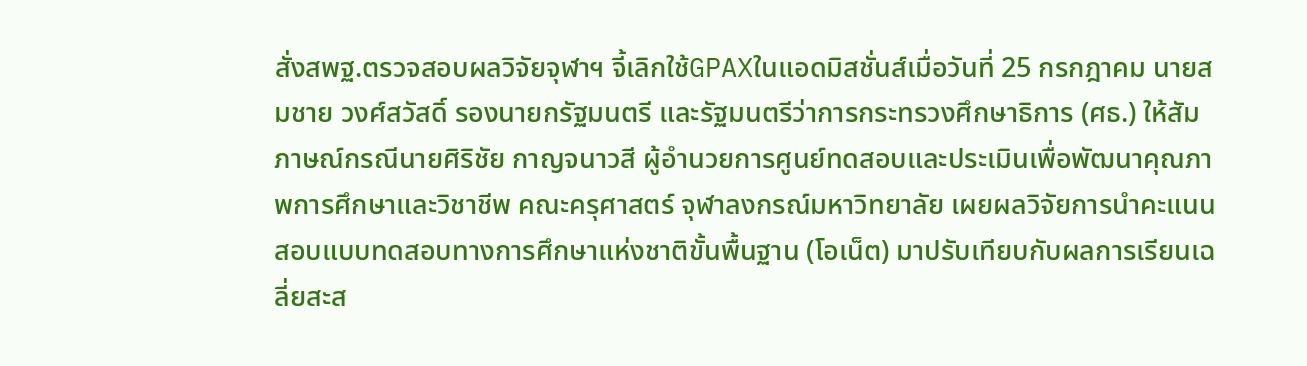สั่งสพฐ.ตรวจสอบผลวิจัยจุฬาฯ จี้เลิกใช้GPAXในแอดมิสชั่นส์เมื่อวันที่ 25 กรกฎาคม นายสมชาย วงศ์สวัสดิ์ รองนายกรัฐมนตรี และรัฐมนตรีว่าการกระทรวงศึกษาธิการ (ศธ.) ให้สัมภาษณ์กรณีนายศิริชัย กาญจนาวสี ผู้อำนวยการศูนย์ทดสอบและประเมินเพื่อพัฒนาคุณภาพการศึกษาและวิชาชีพ คณะครุศาสตร์ จุฬาลงกรณ์มหาวิทยาลัย เผยผลวิจัยการนำคะแนนสอบแบบทดสอบทางการศึกษาแห่งชาติขั้นพื้นฐาน (โอเน็ต) มาปรับเทียบกับผลการเรียนเฉลี่ยสะส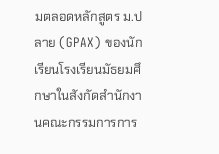มตลอดหลักสูตร ม.ปลาย (GPAX) ของนักเรียนโรงเรียนมัธยมศึกษาในสังกัดสำนักงานคณะกรรมการการ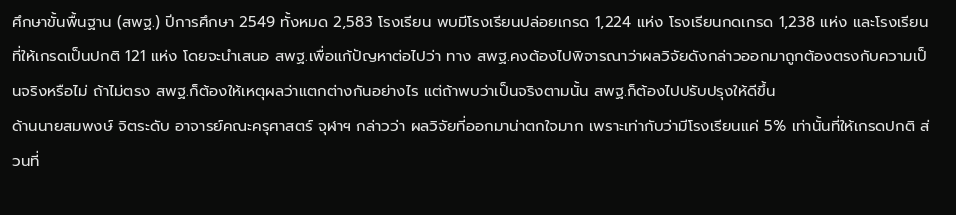ศึกษาขั้นพื้นฐาน (สพฐ.) ปีการศึกษา 2549 ทั้งหมด 2,583 โรงเรียน พบมีโรงเรียนปล่อยเกรด 1,224 แห่ง โรงเรียนกดเกรด 1,238 แห่ง และโรงเรียนที่ให้เกรดเป็นปกติ 121 แห่ง โดยจะนำเสนอ สพฐ.เพื่อแก้ปัญหาต่อไปว่า ทาง สพฐ.คงต้องไปพิจารณาว่าผลวิจัยดังกล่าวออกมาถูกต้องตรงกับความเป็นจริงหรือไม่ ถ้าไม่ตรง สพฐ.ก็ต้องให้เหตุผลว่าแตกต่างกันอย่างไร แต่ถ้าพบว่าเป็นจริงตามนั้น สพฐ.ก็ต้องไปปรับปรุงให้ดีขึ้น
ด้านนายสมพงษ์ จิตระดับ อาจารย์คณะครุศาสตร์ จุฬาฯ กล่าวว่า ผลวิจัยที่ออกมาน่าตกใจมาก เพราะเท่ากับว่ามีโรงเรียนแค่ 5% เท่านั้นที่ให้เกรดปกติ ส่วนที่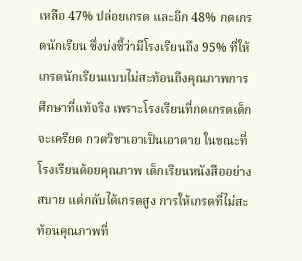เหลือ 47% ปล่อยเกรด และอีก 48% กดเกรดนักเรียน ซึ่งบ่งชี้ว่ามีโรงเรียนถึง 95% ที่ให้เกรดนักเรียนแบบไม่สะท้อนถึงคุณภาพการศึกษาที่แท้จริง เพราะโรงเรียนที่กดเกรดเด็กจะเครียด กวดวิชาเอาเป็นเอาตาย ในขณะที่โรงเรียนด้อยคุณภาพ เด็กเรียนหนังสืออย่างสบาย แต่กลับได้เกรดสูง การให้เกรดที่ไม่สะท้อนคุณภาพที่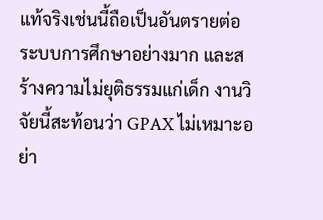แท้จริงเช่นนี้ถือเป็นอันตรายต่อระบบการศึกษาอย่างมาก และสร้างความไม่ยุติธรรมแก่เด็ก งานวิจัยนี้สะท้อนว่า GPAX ไม่เหมาะอย่า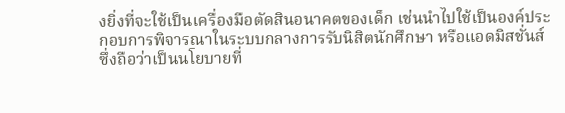งยิ่งที่จะใช้เป็นเครื่องมือตัดสินอนาคตของเด็ก เช่นนำไปใช้เป็นองค์ประกอบการพิจารณาในระบบกลางการรับนิสิตนักศึกษา หรือแอดมิสชั่นส์ ซึ่งถือว่าเป็นนโยบายที่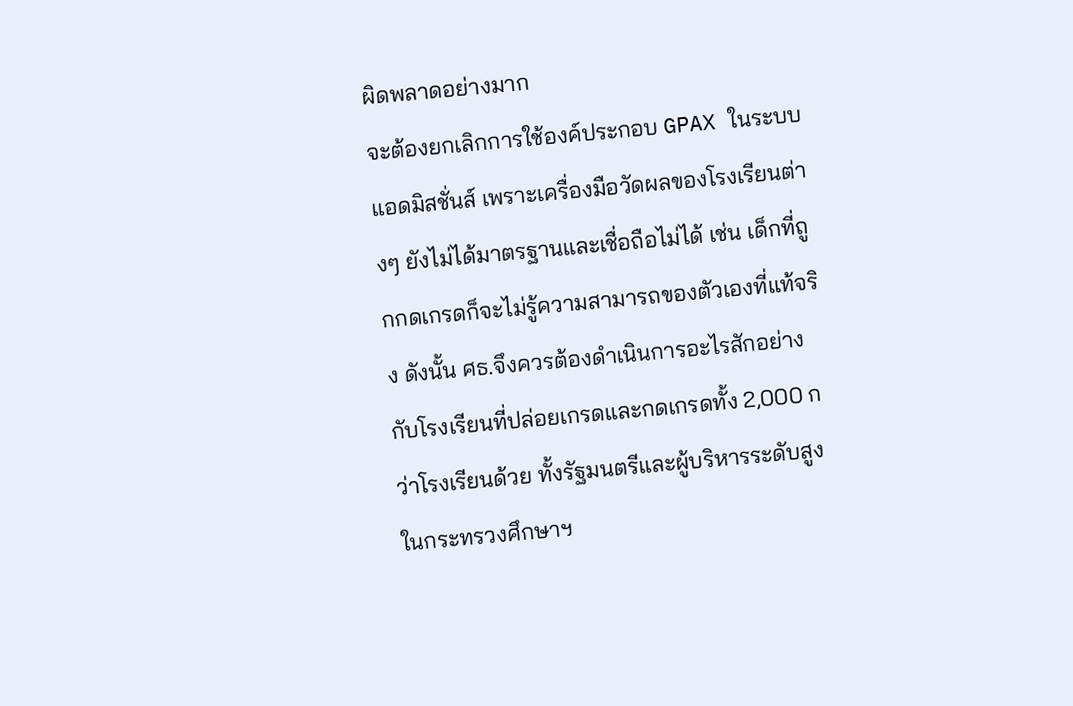ผิดพลาดอย่างมาก
จะต้องยกเลิกการใช้องค์ประกอบ GPAX ในระบบแอดมิสชั่นส์ เพราะเครื่องมือวัดผลของโรงเรียนต่างๆ ยังไม่ได้มาตรฐานและเชื่อถือไม่ได้ เช่น เด็กที่ถูกกดเกรดก็จะไม่รู้ความสามารถของตัวเองที่แท้จริง ดังนั้น ศธ.จึงควรต้องดำเนินการอะไรสักอย่างกับโรงเรียนที่ปล่อยเกรดและกดเกรดทั้ง 2,000 กว่าโรงเรียนด้วย ทั้งรัฐมนตรีและผู้บริหารระดับสูงในกระทรวงศึกษาฯ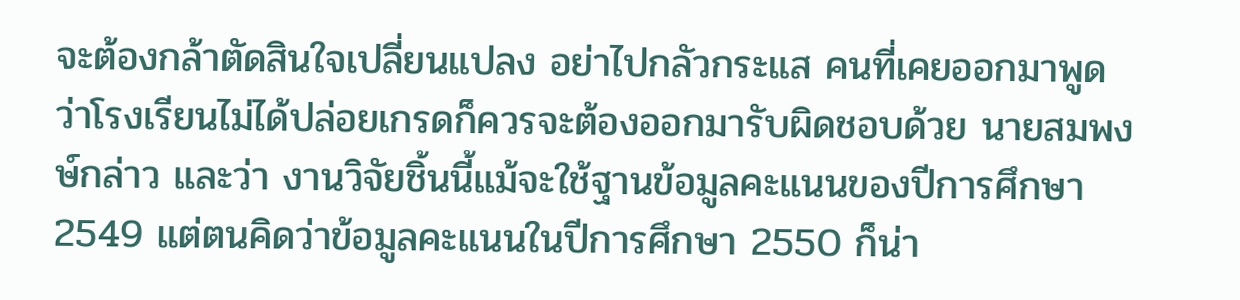จะต้องกล้าตัดสินใจเปลี่ยนแปลง อย่าไปกลัวกระแส คนที่เคยออกมาพูดว่าโรงเรียนไม่ได้ปล่อยเกรดก็ควรจะต้องออกมารับผิดชอบด้วย นายสมพงษ์กล่าว และว่า งานวิจัยชิ้นนี้แม้จะใช้ฐานข้อมูลคะแนนของปีการศึกษา 2549 แต่ตนคิดว่าข้อมูลคะแนนในปีการศึกษา 2550 ก็น่า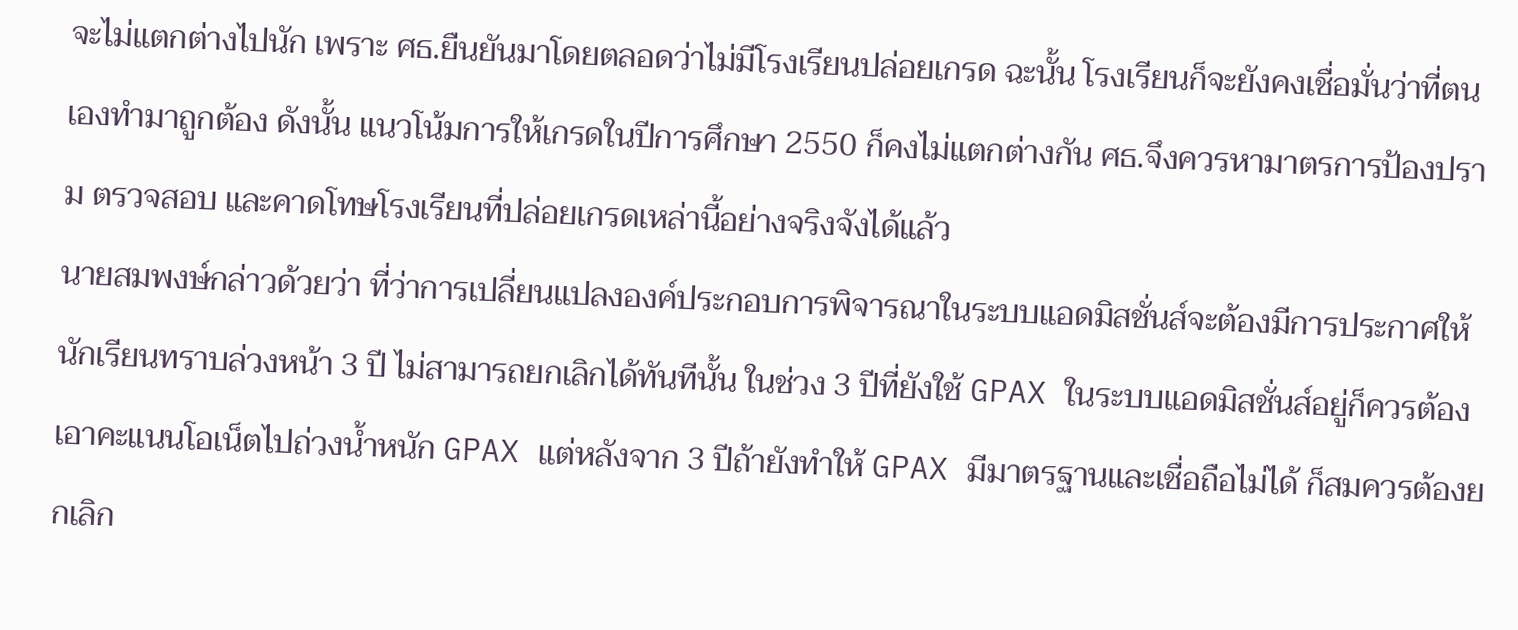จะไม่แตกต่างไปนัก เพราะ ศธ.ยืนยันมาโดยตลอดว่าไม่มีโรงเรียนปล่อยเกรด ฉะนั้น โรงเรียนก็จะยังคงเชื่อมั่นว่าที่ตนเองทำมาถูกต้อง ดังนั้น แนวโน้มการให้เกรดในปีการศึกษา 2550 ก็คงไม่แตกต่างกัน ศธ.จึงควรหามาตรการป้องปราม ตรวจสอบ และคาดโทษโรงเรียนที่ปล่อยเกรดเหล่านี้อย่างจริงจังได้แล้ว
นายสมพงษ์กล่าวด้วยว่า ที่ว่าการเปลี่ยนแปลงองค์ประกอบการพิจารณาในระบบแอดมิสชั่นส์จะต้องมีการประกาศให้นักเรียนทราบล่วงหน้า 3 ปี ไม่สามารถยกเลิกได้ทันทีนั้น ในช่วง 3 ปีที่ยังใช้ GPAX ในระบบแอดมิสชั่นส์อยู่ก็ควรต้องเอาคะแนนโอเน็ตไปถ่วงน้ำหนัก GPAX แต่หลังจาก 3 ปีถ้ายังทำให้ GPAX มีมาตรฐานและเชื่อถือไม่ได้ ก็สมควรต้องยกเลิก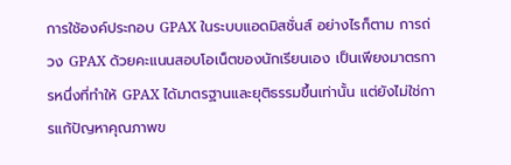การใช้องค์ประกอบ GPAX ในระบบแอดมิสชั่นส์ อย่างไรก็ตาม การถ่วง GPAX ด้วยคะแนนสอบโอเน็ตของนักเรียนเอง เป็นเพียงมาตรการหนึ่งที่ทำให้ GPAX ได้มาตรฐานและยุติธรรมขึ้นเท่านั้น แต่ยังไม่ใช่การแก้ปัญหาคุณภาพข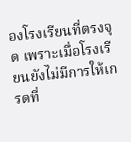องโรงเรียนที่ตรงจุด เพราะเมื่อโรงเรียนยังไม่มีการให้เกรดที่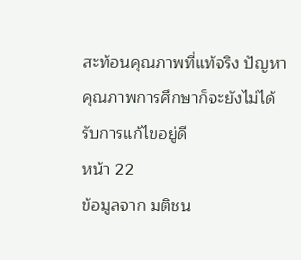สะท้อนคุณภาพที่แท้จริง ปัญหาคุณภาพการศึกษาก็จะยังไม่ได้รับการแก้ไขอยู่ดี
หน้า 22
ข้อมูลจาก มติชน